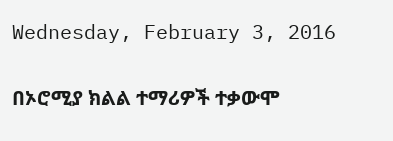Wednesday, February 3, 2016

በኦሮሚያ ክልል ተማሪዎች ተቃውሞ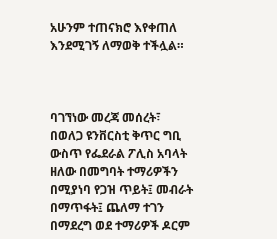አሁንም ተጠናክሮ እየቀጠለ እንደሚገኝ ለማወቅ ተችሏል።



ባገኘነው መረጃ መሰረት፣ በወለጋ ዩንቨርስቲ ቅጥር ግቢ ውስጥ የፌደራል ፖሊስ አባላት ዘለው በመግባት ተማሪዎችን በሚያነባ የጋዝ ጥይት፤ መብራት በማጥፋት፤ ጨለማ ተገን በማደረግ ወደ ተማሪዎች ዶርም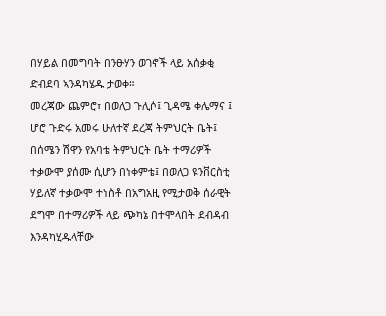በሃይል በመግባት በንፁሃን ወገኖች ላይ አሰቃቂ ድብደባ ኣንዳካሄዱ ታወቀ።
መረጃው ጨምሮ፣ በወለጋ ጉሊሶ፤ ጊዳሜ ቀሌማና ፤ ሆሮ ጉድሩ አመሩ ሁለተኛ ደረጃ ትምህርት ቤት፤ በሰሜን ሽዋን የአባቴ ትምህርት ቤት ተማሪዎች ተቃውሞ ያሰሙ ሲሆን በነቀምቴ፤ በወለጋ ዩንቨርስቲ ሃይለኛ ተቃውሞ ተነስቶ በአግአዚ የሚታወቅ ሰራዊት ደግሞ በተማሪዎች ላይ ጭካኔ በተሞላበት ደብዳብ እንዳካሂዱላቸው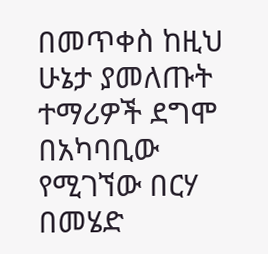በመጥቀስ ከዚህ ሁኔታ ያመለጡት ተማሪዎች ደግሞ በአካባቢው የሚገኘው በርሃ በመሄድ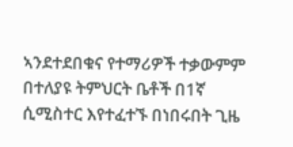ኣንደተደበቁና የተማሪዎች ተቃውምም በተለያዩ ትምህርት ቤቶች በ1ኛ ሲሚስተር እየተፈተኙ በነበሩበት ጊዜ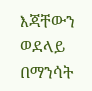እጃቸውን ወደላይ በማንሳት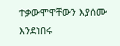ተቃውሞዋቸውን እያሰሙ እንደነበሩ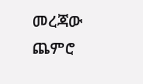መረጃው ጨምሮ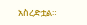አስረድቷል።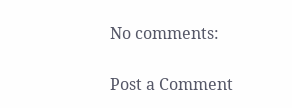No comments:

Post a Comment